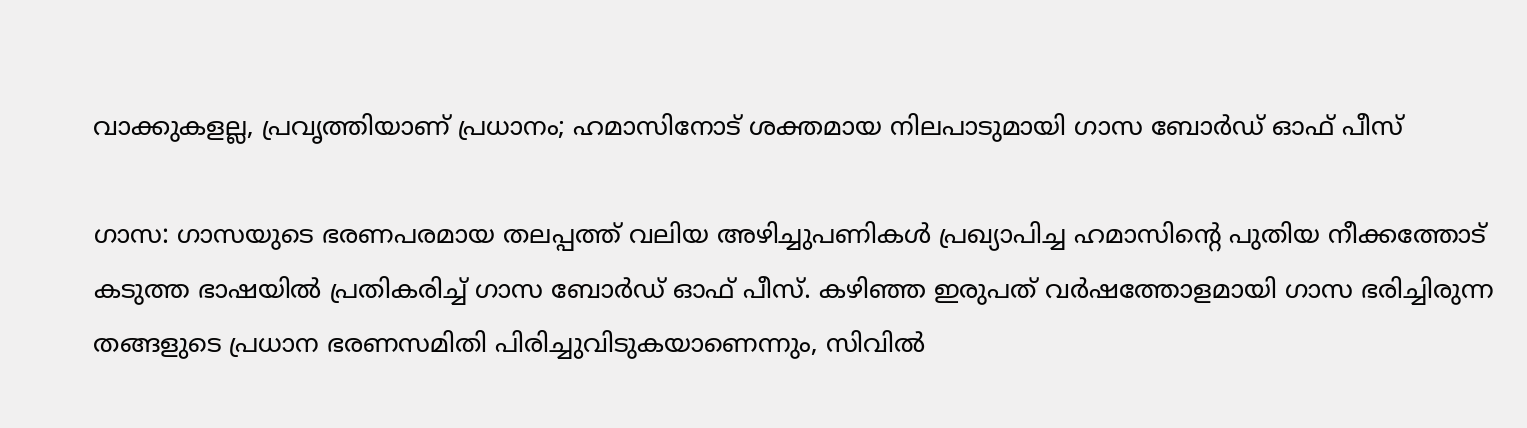വാക്കുകളല്ല, പ്രവൃത്തിയാണ് പ്രധാനം; ഹമാസിനോട് ശക്തമായ നിലപാടുമായി ഗാസ ബോർഡ് ഓഫ് പീസ്

ഗാസ: ഗാസയുടെ ഭരണപരമായ തലപ്പത്ത് വലിയ അഴിച്ചുപണികൾ പ്രഖ്യാപിച്ച ഹമാസിന്‍റെ പുതിയ നീക്കത്തോട് കടുത്ത ഭാഷയിൽ പ്രതികരിച്ച് ഗാസ ബോർഡ് ഓഫ് പീസ്. കഴിഞ്ഞ ഇരുപത് വർഷത്തോളമായി ഗാസ ഭരിച്ചിരുന്ന തങ്ങളുടെ പ്രധാന ഭരണസമിതി പിരിച്ചുവിടുകയാണെന്നും, സിവിൽ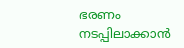ഭരണം നടപ്പിലാക്കാൻ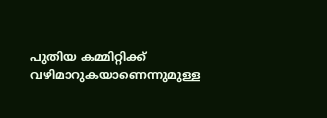പുതിയ കമ്മിറ്റിക്ക് വഴിമാറുകയാണെന്നുമുള്ള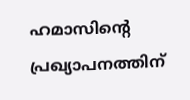ഹമാസിന്റെ പ്രഖ്യാപനത്തിന്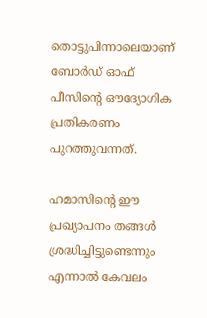തൊട്ടുപിന്നാലെയാണ് ബോർഡ് ഓഫ് പീസിന്റെ ഔദ്യോഗിക പ്രതികരണം പുറത്തുവന്നത്.

ഹമാസിന്റെ ഈ പ്രഖ്യാപനം തങ്ങൾ ശ്രദ്ധിച്ചിട്ടുണ്ടെന്നും എന്നാൽ കേവലം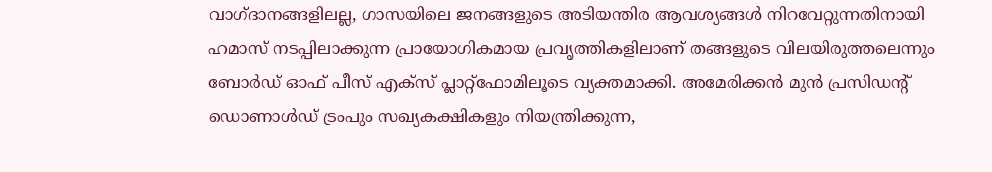വാഗ്ദാനങ്ങളിലല്ല, ഗാസയിലെ ജനങ്ങളുടെ അടിയന്തിര ആവശ്യങ്ങൾ നിറവേറ്റുന്നതിനായി ഹമാസ് നടപ്പിലാക്കുന്ന പ്രായോഗികമായ പ്രവൃത്തികളിലാണ് തങ്ങളുടെ വിലയിരുത്തലെന്നും ബോർഡ് ഓഫ് പീസ് എക്സ് പ്ലാറ്റ്‌ഫോമിലൂടെ വ്യക്തമാക്കി. അമേരിക്കൻ മുൻ പ്രസിഡന്റ് ഡൊണാൾഡ് ട്രംപും സഖ്യകക്ഷികളും നിയന്ത്രിക്കുന്ന,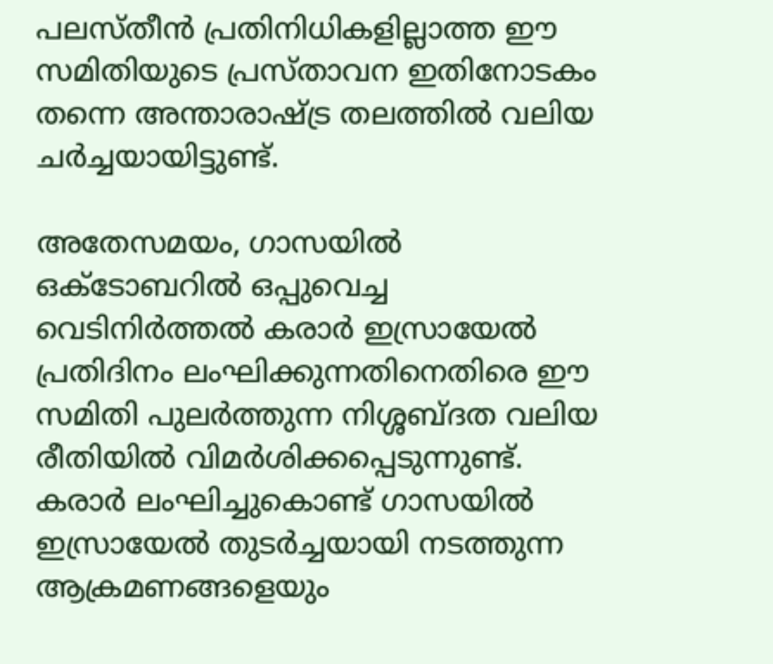പലസ്തീൻ പ്രതിനിധികളില്ലാത്ത ഈ സമിതിയുടെ പ്രസ്താവന ഇതിനോടകം തന്നെ അന്താരാഷ്ട്ര തലത്തിൽ വലിയ ചർച്ചയായിട്ടുണ്ട്.

അതേസമയം, ഗാസയിൽ ഒക്ടോബറിൽ ഒപ്പുവെച്ച വെടിനിർത്തൽ കരാർ ഇസ്രായേൽ പ്രതിദിനം ലംഘിക്കുന്നതിനെതിരെ ഈ സമിതി പുലർത്തുന്ന നിശ്ശബ്ദത വലിയ രീതിയിൽ വിമർശിക്കപ്പെടുന്നുണ്ട്. കരാർ ലംഘിച്ചുകൊണ്ട് ഗാസയിൽ ഇസ്രായേൽ തുടർച്ചയായി നടത്തുന്ന ആക്രമണങ്ങളെയും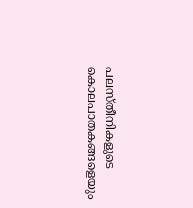പലസ്തീനികളുടെ കൊലപാതകങ്ങളെയും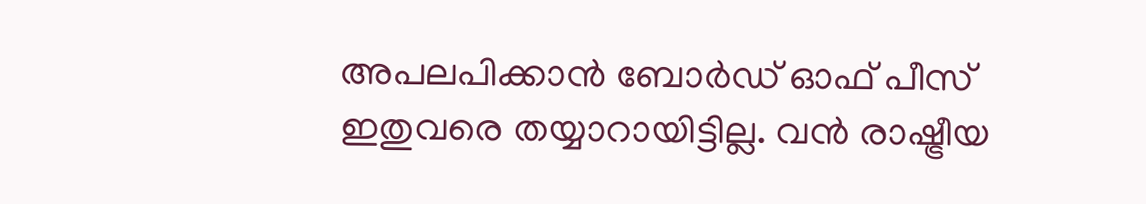അപലപിക്കാൻ ബോർഡ് ഓഫ് പീസ് ഇതുവരെ തയ്യാറായിട്ടില്ല. വൻ രാഷ്ട്രീയ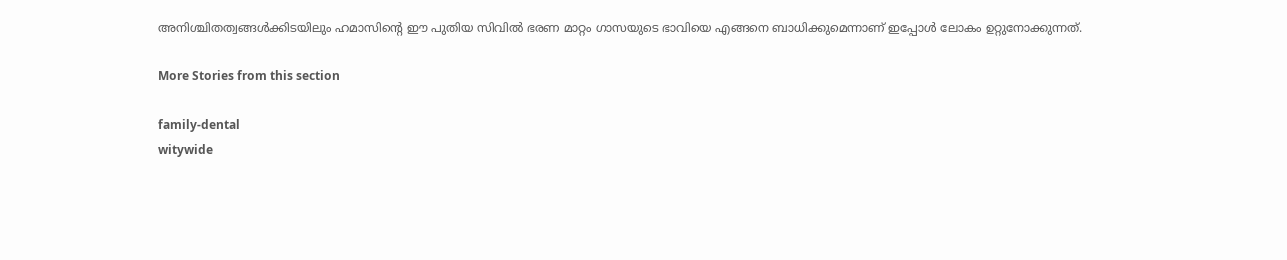അനിശ്ചിതത്വങ്ങൾക്കിടയിലും ഹമാസിന്റെ ഈ പുതിയ സിവിൽ ഭരണ മാറ്റം ഗാസയുടെ ഭാവിയെ എങ്ങനെ ബാധിക്കുമെന്നാണ് ഇപ്പോൾ ലോകം ഉറ്റുനോക്കുന്നത്.

More Stories from this section

family-dental
witywide